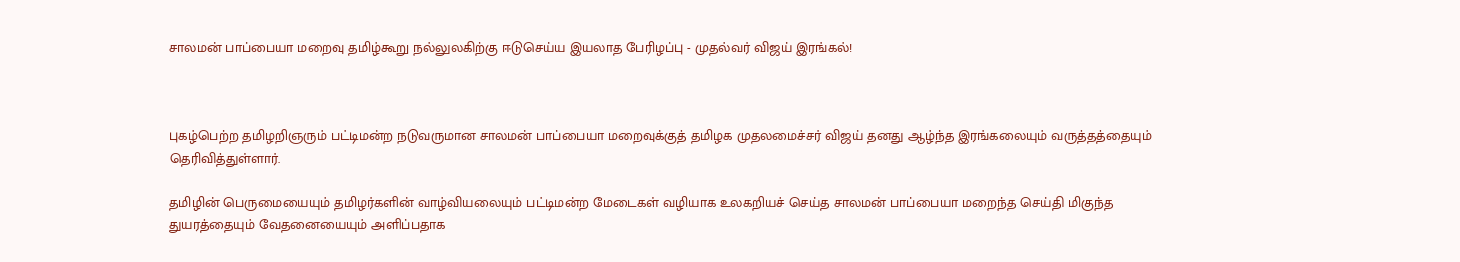சாலமன் பாப்பையா மறைவு தமிழ்கூறு நல்லுலகிற்கு ஈடுசெய்ய இயலாத பேரிழப்பு - முதல்வர் விஜய் இரங்கல்!



புகழ்பெற்ற தமிழறிஞரும் பட்டிமன்ற நடுவருமான சாலமன் பாப்பையா மறைவுக்குத் தமிழக முதலமைச்சர் விஜய் தனது ஆழ்ந்த இரங்கலையும் வருத்தத்தையும் தெரிவித்துள்ளார்.

தமிழின் பெருமையையும் தமிழர்களின் வாழ்வியலையும் பட்டிமன்ற மேடைகள் வழியாக உலகறியச் செய்த சாலமன் பாப்பையா மறைந்த செய்தி மிகுந்த துயரத்தையும் வேதனையையும் அளிப்பதாக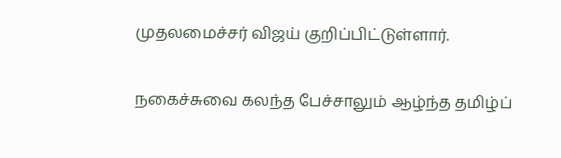முதலமைச்சர் விஜய் குறிப்பிட்டுள்ளார்.

நகைச்சுவை கலந்த பேச்சாலும் ஆழ்ந்த தமிழ்ப்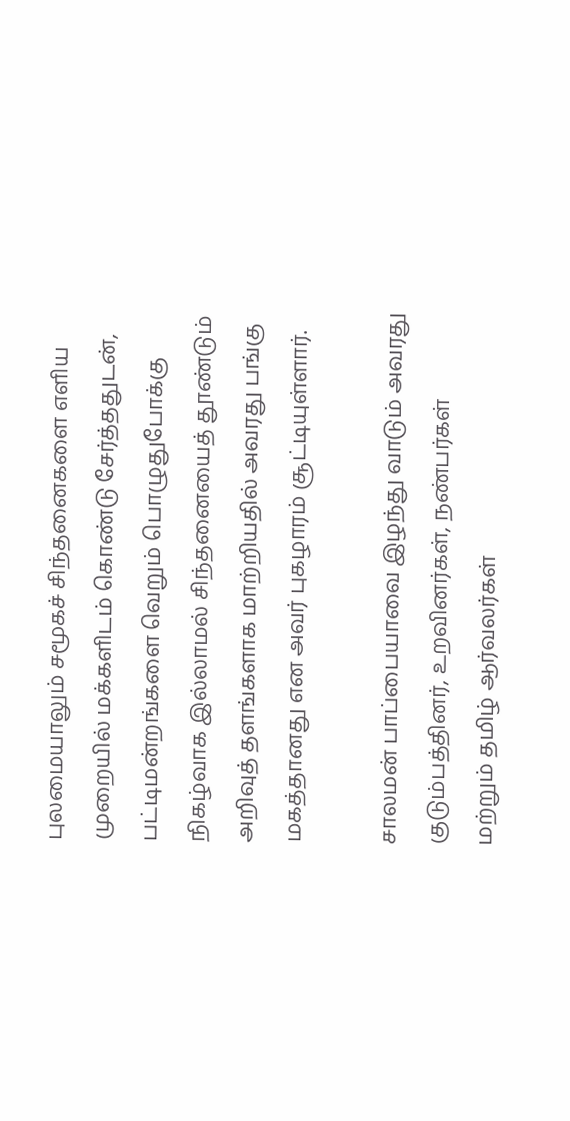புலமையாலும் சமூகச் சிந்தனைகளை எளிய முறையில் மக்களிடம் கொண்டு சேர்த்ததுடன், பட்டிமன்றங்களை வெறும் பொழுதுபோக்கு நிகழ்வாக இல்லாமல் சிந்தனையைத் தூண்டும் அறிவுத் தளங்களாக மாற்றியதில் அவரது பங்கு மகத்தானது என அவர் புகழாரம் சூட்டியுள்ளார்.

சாலமன் பாப்பையாவை இழந்து வாடும் அவரது குடும்பத்தினர், உறவினர்கள், நண்பர்கள் மற்றும் தமிழ் ஆர்வலர்கள்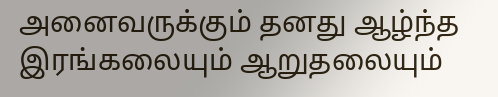அனைவருக்கும் தனது ஆழ்ந்த இரங்கலையும் ஆறுதலையும்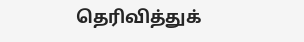தெரிவித்துக்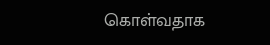கொள்வதாக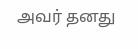அவர் தனது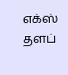எக்ஸ் தளப்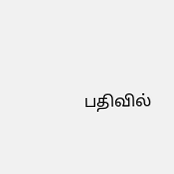பதிவில்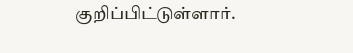குறிப்பிட்டுள்ளார்.